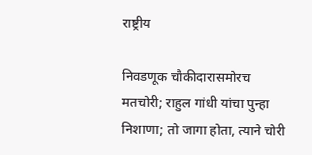राष्ट्रीय

निवडणूक चौकीदारासमोरच मतचोरी; राहुल गांधी यांचा पुन्हा निशाणा; तो जागा होता, त्याने चोरी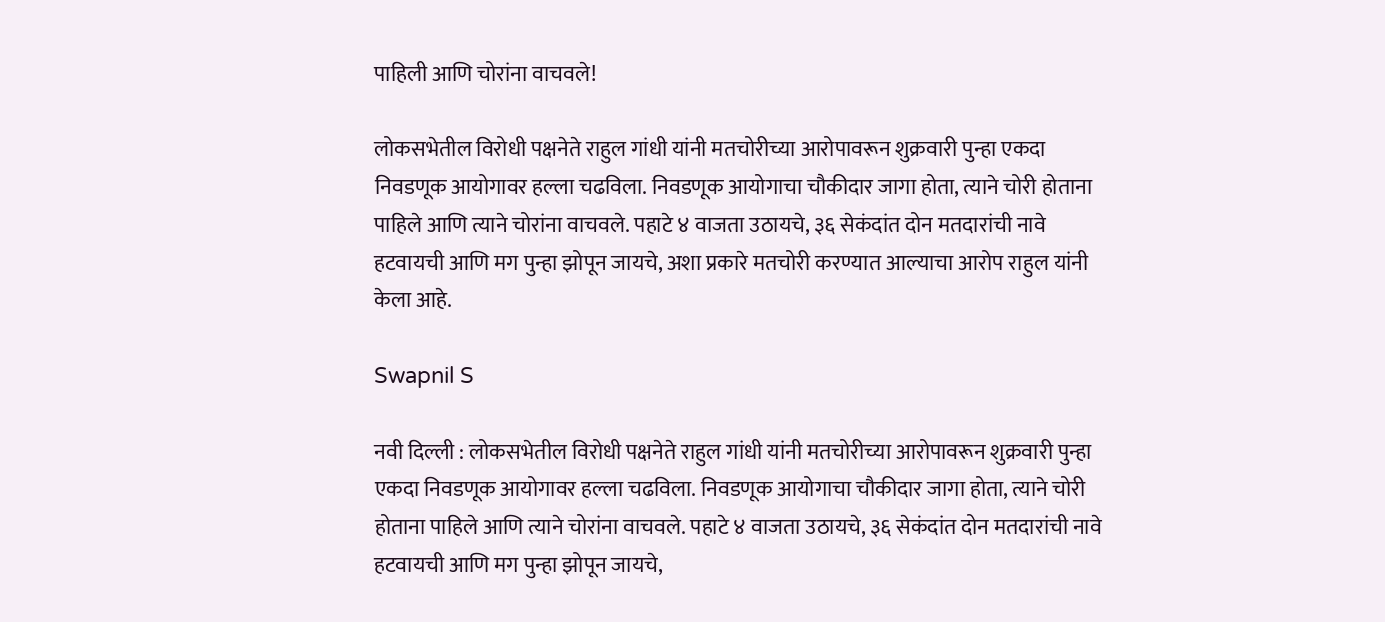पाहिली आणि चोरांना वाचवले!

लोकसभेतील विरोधी पक्षनेते राहुल गांधी यांनी मतचोरीच्या आरोपावरून शुक्रवारी पुन्हा एकदा निवडणूक आयोगावर हल्ला चढविला. निवडणूक आयोगाचा चौकीदार जागा होता, त्याने चोरी होताना पाहिले आणि त्याने चोरांना वाचवले. पहाटे ४ वाजता उठायचे, ३६ सेकंदांत दोन मतदारांची नावे हटवायची आणि मग पुन्हा झोपून जायचे, अशा प्रकारे मतचोरी करण्यात आल्याचा आरोप राहुल यांनी केला आहे.

Swapnil S

नवी दिल्ली : लोकसभेतील विरोधी पक्षनेते राहुल गांधी यांनी मतचोरीच्या आरोपावरून शुक्रवारी पुन्हा एकदा निवडणूक आयोगावर हल्ला चढविला. निवडणूक आयोगाचा चौकीदार जागा होता, त्याने चोरी होताना पाहिले आणि त्याने चोरांना वाचवले. पहाटे ४ वाजता उठायचे, ३६ सेकंदांत दोन मतदारांची नावे हटवायची आणि मग पुन्हा झोपून जायचे,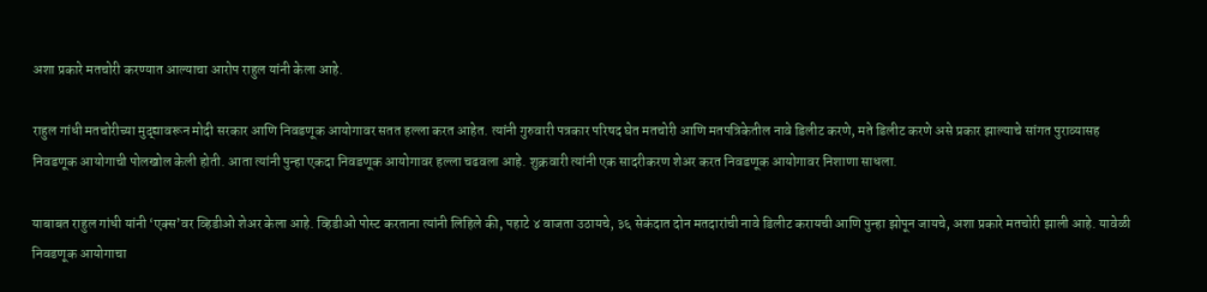अशा प्रकारे मतचोरी करण्यात आल्याचा आरोप राहुल यांनी केला आहे.

राहुल गांधी मतचोरीच्या मुद्द्यावरून मोदी सरकार आणि निवडणूक आयोगावर सतत हल्ला करत आहेत. त्यांनी गुरुवारी पत्रकार परिषद घेत मतचोरी आणि मतपत्रिकेतील नावे डिलीट करणे, मते डिलीट करणे असे प्रकार झाल्याचे सांगत पुराव्यासह निवडणूक आयोगाची पोलखोल केली होती. आता त्यांनी पुन्हा एकदा निवडणूक आयोगावर हल्ला चढवला आहे. शुक्रवारी त्यांनी एक सादरीकरण शेअर करत निवडणूक आयोगावर निशाणा साधला.

याबाबत राहुल गांधी यांनी ‘एक्स’वर व्हिडीओ शेअर केला आहे. व्हिडीओ पोस्ट करताना त्यांनी लिहिले की, पहाटे ४ वाजता उठायचे, ३६ सेकंदात दोन मतदारांची नावे डिलीट करायची आणि पुन्हा झोपून जायचे, अशा प्रकारे मतचोरी झाली आहे. यावेळी निवडणूक आयोगाचा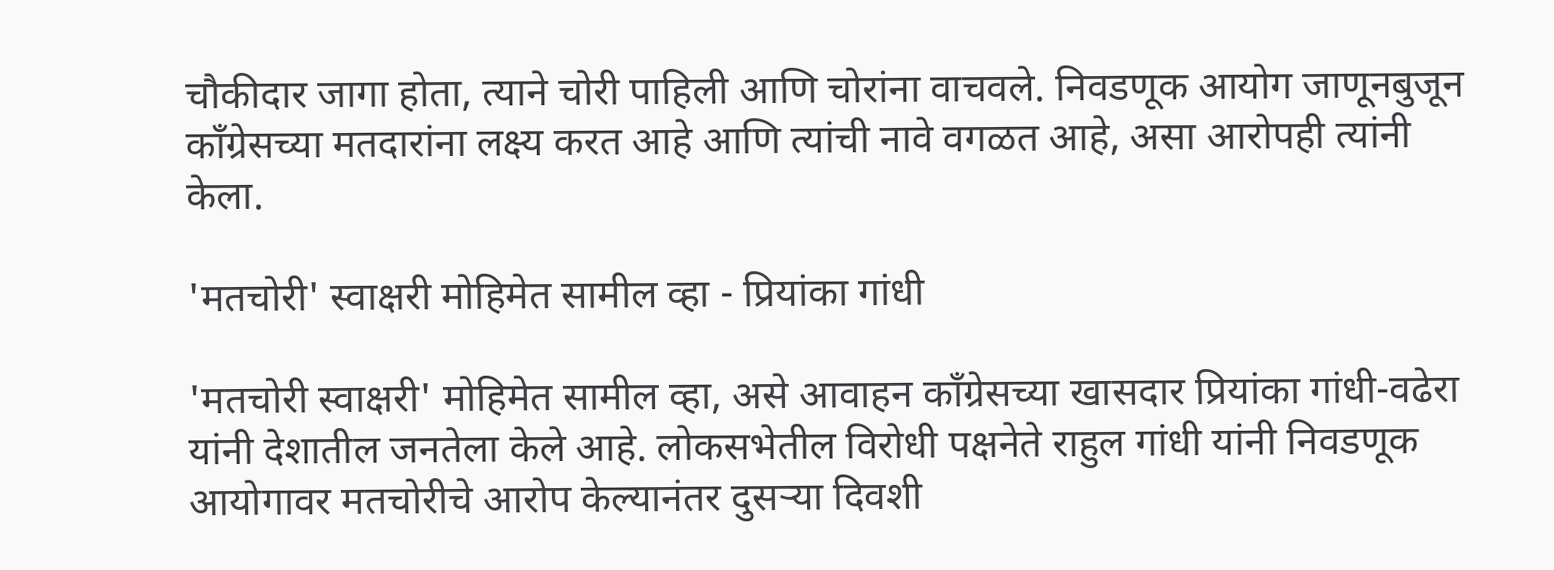चौकीदार जागा होता, त्याने चोरी पाहिली आणि चोरांना वाचवले. निवडणूक आयोग जाणूनबुजून काँग्रेसच्या मतदारांना लक्ष्य करत आहे आणि त्यांची नावे वगळत आहे, असा आरोपही त्यांनी केला.

'मतचोरी' स्वाक्षरी मोहिमेत सामील व्हा - प्रियांका गांधी

'मतचोरी स्वाक्षरी' मोहिमेत सामील व्हा, असे आवाहन काँग्रेसच्या खासदार प्रियांका गांधी-वढेरा यांनी देशातील जनतेला केले आहे. लोकसभेतील विरोधी पक्षनेते राहुल गांधी यांनी निवडणूक आयोगावर मतचोरीचे आरोप केल्यानंतर दुसऱ्या दिवशी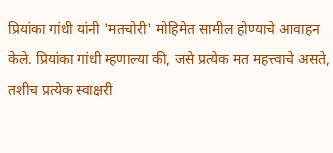प्रियांका गांधी यांनी 'मतचोरी' मोहिमेत सामील होण्याचे आवाहन केले. प्रियांका गांधी म्हणाल्या की, जसे प्रत्येक मत महत्त्वाचे असते, तशीच प्रत्येक स्वाक्षरी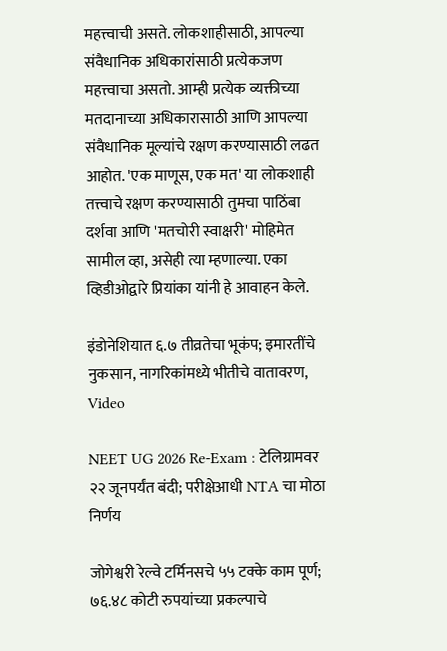महत्त्वाची असते. लोकशाहीसाठी, आपल्या संवैधानिक अधिकारांसाठी प्रत्येकजण महत्त्वाचा असतो. आम्ही प्रत्येक व्यक्तीच्या मतदानाच्या अधिकारासाठी आणि आपल्या संवैधानिक मूल्यांचे रक्षण करण्यासाठी लढत आहोत. 'एक माणूस, एक मत' या लोकशाही तत्त्वाचे रक्षण करण्यासाठी तुमचा पाठिंबा दर्शवा आणि 'मतचोरी स्वाक्षरी' मोहिमेत सामील व्हा, असेही त्या म्हणाल्या. एका व्हिडीओद्वारे प्रियांका यांनी हे आवाहन केले.

इंडोनेशियात ६.७ तीव्रतेचा भूकंप; इमारतींचे नुकसान, नागरिकांमध्ये भीतीचे वातावरण, Video

NEET UG 2026 Re-Exam : टेलिग्रामवर २२ जूनपर्यंत बंदी; परीक्षेआधी NTA चा मोठा निर्णय

जोगेश्वरी रेल्वे टर्मिनसचे ५५ टक्के काम पूर्ण; ७६.४८ कोटी रुपयांच्या प्रकल्पाचे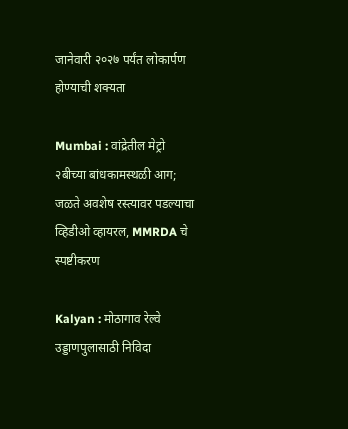जानेवारी २०२७ पर्यंत लोकार्पण होण्याची शक्यता

Mumbai : वांद्रेतील मेट्रो २बीच्या बांधकामस्थळी आग; जळते अवशेष रस्त्यावर पडल्याचा व्हिडीओ व्हायरल, MMRDA चे स्पष्टीकरण

Kalyan : मोठागाव रेल्वे उड्डाणपुलासाठी निविदा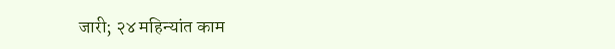जारी; २४ महिन्यांत काम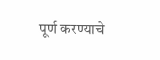पूर्ण करण्याचे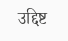उद्दिष्ट